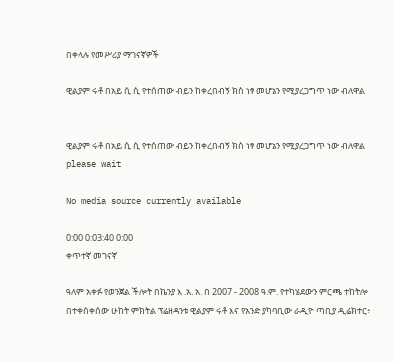በቀላሉ የመሥሪያ ማገናኛዎች

ዊልያም ሩቶ በአይ ሲ ሲ የተሰጠው ብይን ከቀረበብኝ ክስ ነፃ መሆኔን የሚያረጋግጥ ነው ብለዋል


ዊልያም ሩቶ በአይ ሲ ሲ የተሰጠው ብይን ከቀረበብኝ ክስ ነፃ መሆኔን የሚያረጋግጥ ነው ብለዋል
please wait

No media source currently available

0:00 0:03:40 0:00
ቀጥተኛ መገናኛ

ዓለም አቀፉ የወንጀል ችሎት በኬንያ እ .አ. አ. በ 2007 - 2008 ዓ.ም. የተካሄደውን ምርጫ ተከትሎ በተቀሰቀሰው ሁከት ምክትል ፕሬዘዳንቱ ዊልያም ሩቶ እና የአንድ ያካባቢው ራዲዮ ጣቢያ ዲሬክተር፥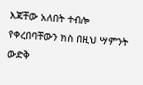እጃቸው አለበት ተብሎ የቀረበባቸውን ክስ በዚህ ሣምንት ውድቅ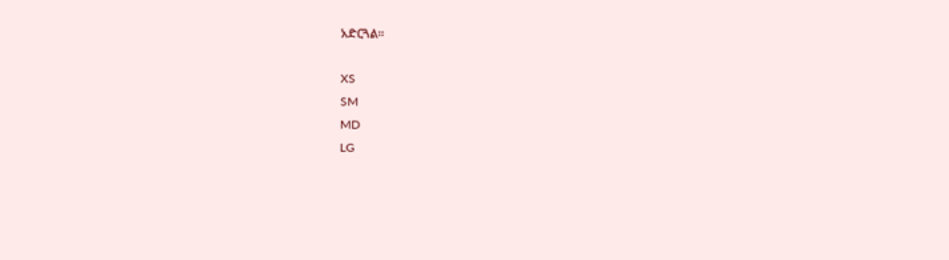አድርጓል።

XS
SM
MD
LG